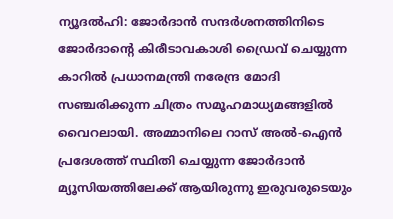ന്യൂദൽഹി: ജോർദാൻ സന്ദർശനത്തിനിടെ ജോർദാന്റെ കിരീടാവകാശി ഡ്രൈവ് ചെയ്യുന്ന കാറിൽ പ്രധാനമന്ത്രി നരേന്ദ്ര മോദി സഞ്ചരിക്കുന്ന ചിത്രം സമൂഹമാധ്യമങ്ങളിൽ വൈറലായി. അമ്മാനിലെ റാസ് അൽ-ഐൻ പ്രദേശത്ത് സ്ഥിതി ചെയ്യുന്ന ജോർദാൻ മ്യൂസിയത്തിലേക്ക് ആയിരുന്നു ഇരുവരുടെയും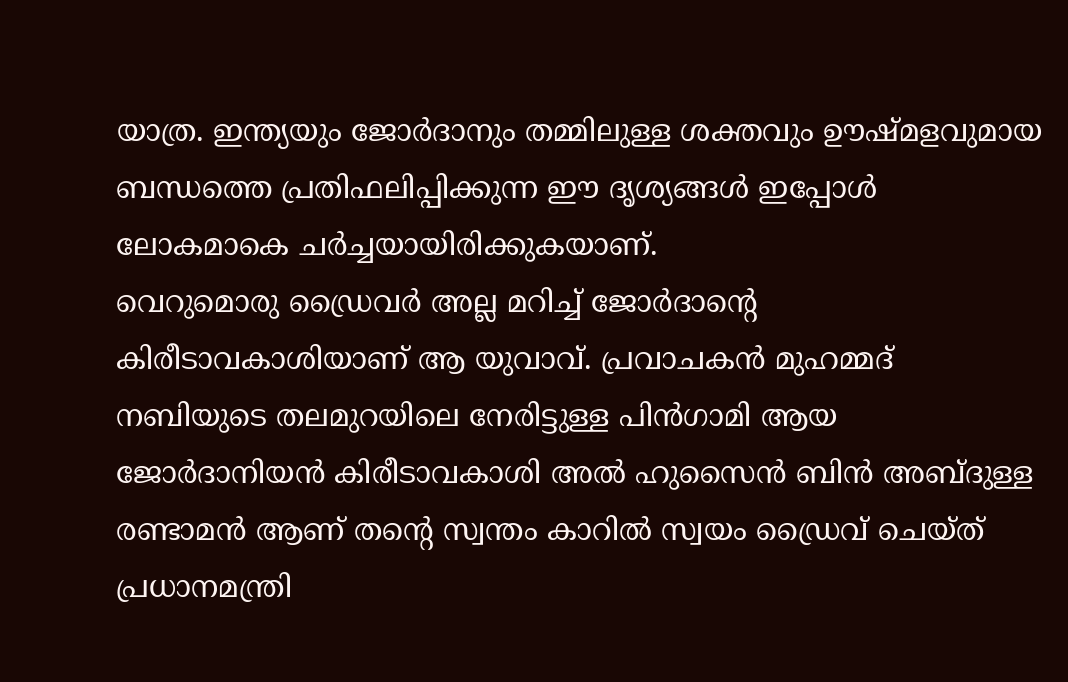യാത്ര. ഇന്ത്യയും ജോർദാനും തമ്മിലുള്ള ശക്തവും ഊഷ്മളവുമായ ബന്ധത്തെ പ്രതിഫലിപ്പിക്കുന്ന ഈ ദൃശ്യങ്ങൾ ഇപ്പോൾ ലോകമാകെ ചർച്ചയായിരിക്കുകയാണ്.
വെറുമൊരു ഡ്രൈവർ അല്ല മറിച്ച് ജോർദാന്റെ കിരീടാവകാശിയാണ് ആ യുവാവ്. പ്രവാചകൻ മുഹമ്മദ് നബിയുടെ തലമുറയിലെ നേരിട്ടുള്ള പിൻഗാമി ആയ ജോർദാനിയൻ കിരീടാവകാശി അൽ ഹുസൈൻ ബിൻ അബ്ദുള്ള രണ്ടാമൻ ആണ് തന്റെ സ്വന്തം കാറിൽ സ്വയം ഡ്രൈവ് ചെയ്ത് പ്രധാനമന്ത്രി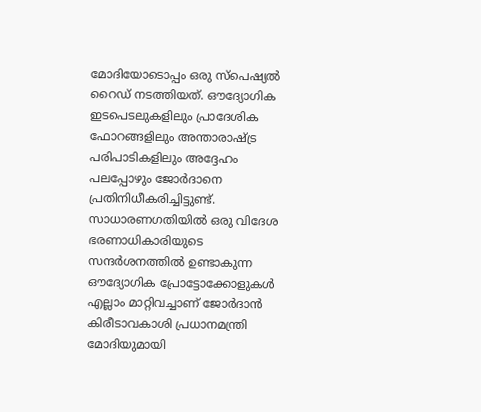മോദിയോടൊപ്പം ഒരു സ്പെഷ്യൽ റൈഡ് നടത്തിയത്. ഔദ്യോഗിക ഇടപെടലുകളിലും പ്രാദേശിക ഫോറങ്ങളിലും അന്താരാഷ്ട്ര പരിപാടികളിലും അദ്ദേഹം പലപ്പോഴും ജോർദാനെ പ്രതിനിധീകരിച്ചിട്ടുണ്ട്.
സാധാരണഗതിയിൽ ഒരു വിദേശ ഭരണാധികാരിയുടെ സന്ദർശനത്തിൽ ഉണ്ടാകുന്ന ഔദ്യോഗിക പ്രോട്ടോക്കോളുകൾ എല്ലാം മാറ്റിവച്ചാണ് ജോർദാൻ കിരീടാവകാശി പ്രധാനമന്ത്രി മോദിയുമായി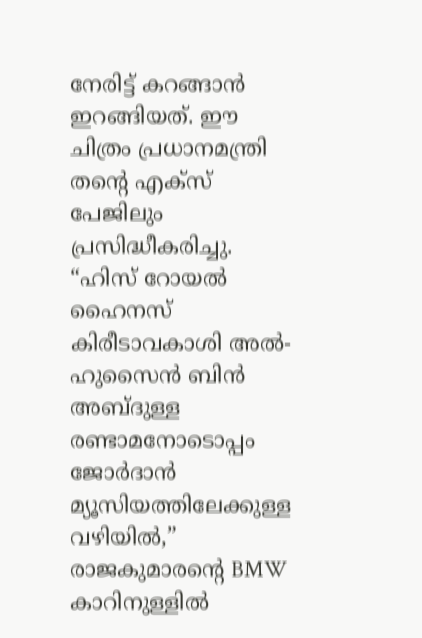നേരിട്ട് കറങ്ങാൻ ഇറങ്ങിയത്. ഈ ചിത്രം പ്രധാനമന്ത്രി തന്റെ എക്സ് പേജിലും പ്രസിദ്ധീകരിച്ചു. “ഹിസ് റോയൽ ഹൈനസ് കിരീടാവകാശി അൽ-ഹുസൈൻ ബിൻ അബ്ദുള്ള രണ്ടാമനോടൊപ്പം ജോർദാൻ മ്യൂസിയത്തിലേക്കുള്ള വഴിയിൽ,” രാജകുമാരന്റെ BMW കാറിനുള്ളിൽ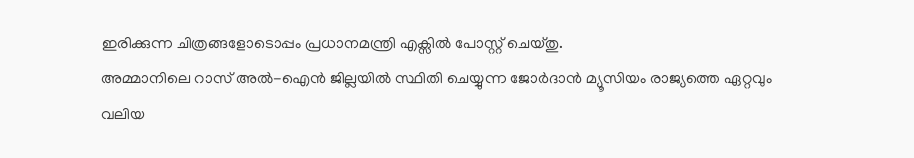ഇരിക്കുന്ന ചിത്രങ്ങളോടൊപ്പം പ്രധാനമന്ത്രി എക്സിൽ പോസ്റ്റ് ചെയ്തു.
അമ്മാനിലെ റാസ് അൽ-ഐൻ ജില്ലയിൽ സ്ഥിതി ചെയ്യുന്ന ജോർദാൻ മ്യൂസിയം രാജ്യത്തെ ഏറ്റവും വലിയ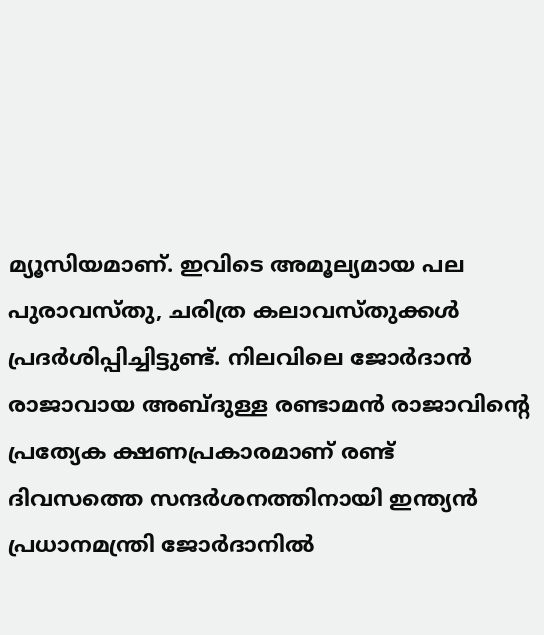മ്യൂസിയമാണ്. ഇവിടെ അമൂല്യമായ പല പുരാവസ്തു, ചരിത്ര കലാവസ്തുക്കൾ പ്രദർശിപ്പിച്ചിട്ടുണ്ട്. നിലവിലെ ജോർദാൻ രാജാവായ അബ്ദുള്ള രണ്ടാമൻ രാജാവിന്റെ പ്രത്യേക ക്ഷണപ്രകാരമാണ് രണ്ട് ദിവസത്തെ സന്ദർശനത്തിനായി ഇന്ത്യൻ പ്രധാനമന്ത്രി ജോർദാനിൽ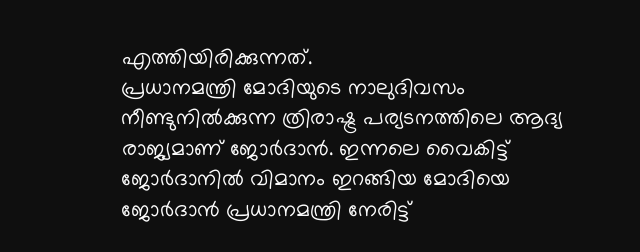എത്തിയിരിക്കുന്നത്.
പ്രധാനമന്ത്രി മോദിയുടെ നാലുദിവസം നീണ്ടുനിൽക്കുന്ന ത്രിരാഷ്ട്ര പര്യടനത്തിലെ ആദ്യ രാജ്യമാണ് ജോർദാൻ. ഇന്നലെ വൈകിട്ട് ജോർദാനിൽ വിമാനം ഇറങ്ങിയ മോദിയെ ജോർദാൻ പ്രധാനമന്ത്രി നേരിട്ട്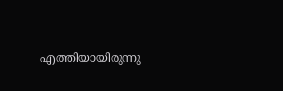എത്തിയായിരുന്നു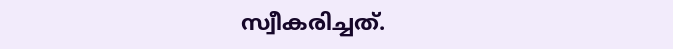സ്വീകരിച്ചത്.